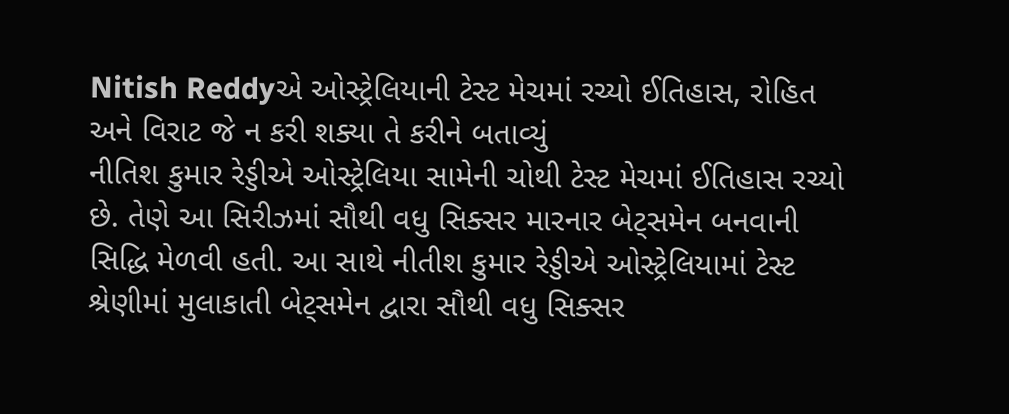Nitish Reddyએ ઓસ્ટ્રેલિયાની ટેસ્ટ મેચમાં રચ્યો ઈતિહાસ, રોહિત અને વિરાટ જે ન કરી શક્યા તે કરીને બતાવ્યું
નીતિશ કુમાર રેડ્ડીએ ઓસ્ટ્રેલિયા સામેની ચોથી ટેસ્ટ મેચમાં ઈતિહાસ રચ્યો છે. તેણે આ સિરીઝમાં સૌથી વધુ સિક્સર મારનાર બેટ્સમેન બનવાની સિદ્ધિ મેળવી હતી. આ સાથે નીતીશ કુમાર રેડ્ડીએ ઓસ્ટ્રેલિયામાં ટેસ્ટ શ્રેણીમાં મુલાકાતી બેટ્સમેન દ્વારા સૌથી વધુ સિક્સર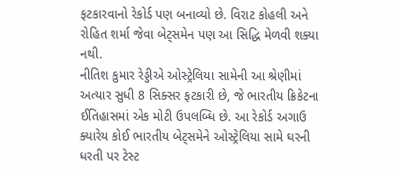ફટકારવાનો રેકોર્ડ પણ બનાવ્યો છે. વિરાટ કોહલી અને રોહિત શર્મા જેવા બેટ્સમેન પણ આ સિદ્ધિ મેળવી શક્યા નથી.
નીતિશ કુમાર રેડ્ડીએ ઓસ્ટ્રેલિયા સામેની આ શ્રેણીમાં અત્યાર સુધી 8 સિક્સર ફટકારી છે, જે ભારતીય ક્રિકેટના ઈતિહાસમાં એક મોટી ઉપલબ્ધિ છે. આ રેકોર્ડ અગાઉ ક્યારેય કોઈ ભારતીય બેટ્સમેને ઓસ્ટ્રેલિયા સામે ઘરની ધરતી પર ટેસ્ટ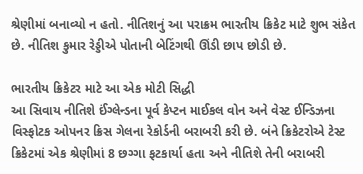શ્રેણીમાં બનાવ્યો ન હતો. નીતિશનું આ પરાક્રમ ભારતીય ક્રિકેટ માટે શુભ સંકેત છે. નીતિશ કુમાર રેડ્ડીએ પોતાની બેટિંગથી ઊંડી છાપ છોડી છે.

ભારતીય ક્રિકેટર માટે આ એક મોટી સિદ્ધી
આ સિવાય નીતિશે ઈંગ્લેન્ડના પૂર્વ કેપ્ટન માઈકલ વોન અને વેસ્ટ ઈન્ડિઝના વિસ્ફોટક ઓપનર ક્રિસ ગેલના રેકોર્ડની બરાબરી કરી છે. બંને ક્રિકેટરોએ ટેસ્ટ ક્રિકેટમાં એક શ્રેણીમાં 8 છગ્ગા ફટકાર્યા હતા અને નીતિશે તેની બરાબરી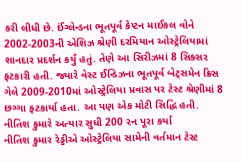કરી લીધી છે. ઈંગ્લેન્ડના ભૂતપૂર્વ કેપ્ટન માઈકલ વોને 2002-2003ની એશિઝ શ્રેણી દરમિયાન ઓસ્ટ્રેલિયામાં શાનદાર પ્રદર્શન કર્યું હતું. તેણે આ સિરીઝમાં 8 સિક્સર ફટકારી હતી. જ્યારે વેસ્ટ ઈન્ડિઝના ભૂતપૂર્વ બેટ્સમેન ક્રિસ ગેલે 2009-2010માં ઓસ્ટ્રેલિયા પ્રવાસ પર ટેસ્ટ શ્રેણીમાં 8 છગ્ગા ફટકાર્યા હતા. આ પણ એક મોટી સિદ્ધિ હતી.
નીતિશ કુમારે અત્યાર સુધી 200 રન પૂરા કર્યા
નીતિશ કુમાર રેડ્ડીએ ઓસ્ટ્રેલિયા સામેની વર્તમાન ટેસ્ટ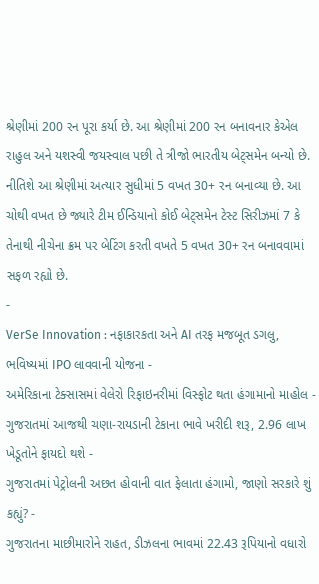શ્રેણીમાં 200 રન પૂરા કર્યા છે. આ શ્રેણીમાં 200 રન બનાવનાર કેએલ રાહુલ અને યશસ્વી જયસ્વાલ પછી તે ત્રીજો ભારતીય બેટ્સમેન બન્યો છે. નીતિશે આ શ્રેણીમાં અત્યાર સુધીમાં 5 વખત 30+ રન બનાવ્યા છે. આ ચોથી વખત છે જ્યારે ટીમ ઈન્ડિયાનો કોઈ બેટ્સમેન ટેસ્ટ સિરીઝમાં 7 કે તેનાથી નીચેના ક્રમ પર બેટિંગ કરતી વખતે 5 વખત 30+ રન બનાવવામાં સફળ રહ્યો છે.
-
VerSe Innovation : નફાકારકતા અને AI તરફ મજબૂત ડગલુ, ભવિષ્યમાં IPO લાવવાની યોજના -
અમેરિકાના ટેક્સાસમાં વેલેરો રિફાઇનરીમાં વિસ્ફોટ થતા હંગામાનો માહોલ -
ગુજરાતમાં આજથી ચણા-રાયડાની ટેકાના ભાવે ખરીદી શરૂ, 2.96 લાખ ખેડૂતોને ફાયદો થશે -
ગુજરાતમાં પેટ્રોલની અછત હોવાની વાત ફેલાતા હંગામો, જાણો સરકારે શું કહ્યું? -
ગુજરાતના માછીમારોને રાહત, ડીઝલના ભાવમાં 22.43 રૂપિયાનો વધારો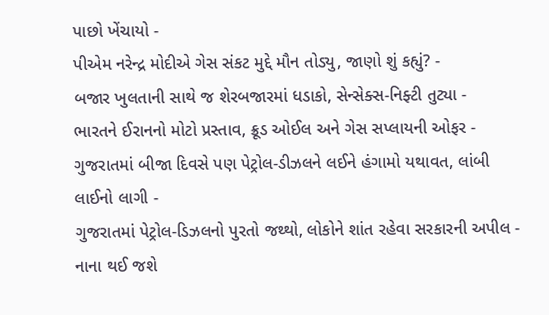પાછો ખેંચાયો -
પીએમ નરેન્દ્ર મોદીએ ગેસ સંકટ મુદ્દે મૌન તોડ્યુ, જાણો શું કહ્યું? -
બજાર ખુલતાની સાથે જ શેરબજારમાં ધડાકો, સેન્સેક્સ-નિફ્ટી તુટ્યા -
ભારતને ઈરાનનો મોટો પ્રસ્તાવ, ક્રૂડ ઓઈલ અને ગેસ સપ્લાયની ઓફર -
ગુજરાતમાં બીજા દિવસે પણ પેટ્રોલ-ડીઝલને લઈને હંગામો યથાવત, લાંબી લાઈનો લાગી -
ગુજરાતમાં પેટ્રોલ-ડિઝલનો પુરતો જથ્થો, લોકોને શાંત રહેવા સરકારની અપીલ -
નાના થઈ જશે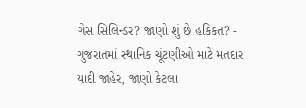ગેસ સિલિન્ડર? જાણો શું છે હકિકત? -
ગુજરાતમાં સ્થાનિક ચૂંટણીઓ માટે મતદાર યાદી જાહેર, જાણો કેટલા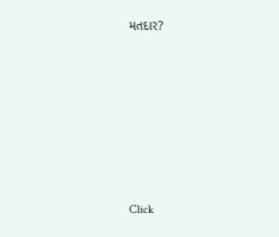મતદાર?








Click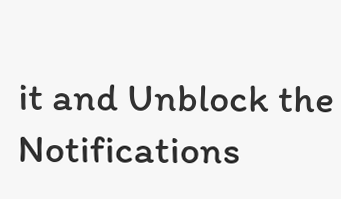it and Unblock the Notifications